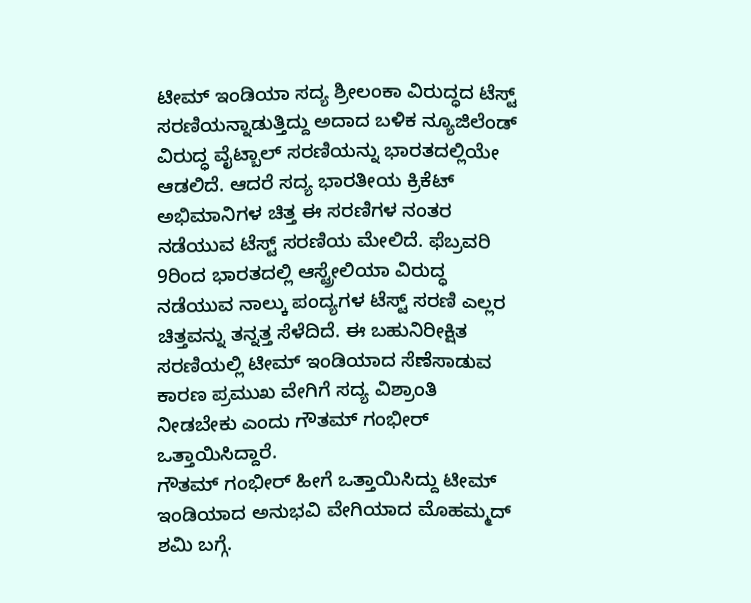ಟೀಮ್ ಇಂಡಿಯಾ ಸದ್ಯ ಶ್ರೀಲಂಕಾ ವಿರುದ್ಧದ ಟೆಸ್ಟ್ ಸರಣಿಯನ್ನಾಡುತ್ತಿದ್ದು ಅದಾದ ಬಳಿಕ ನ್ಯೂಜಿಲೆಂಡ್ ವಿರುದ್ಧ ವೈಟ್ಬಾಲ್ ಸರಣಿಯನ್ನು ಭಾರತದಲ್ಲಿಯೇ ಆಡಲಿದೆ. ಆದರೆ ಸದ್ಯ ಭಾರತೀಯ ಕ್ರಿಕೆಟ್ ಅಭಿಮಾನಿಗಳ ಚಿತ್ತ ಈ ಸರಣಿಗಳ ನಂತರ ನಡೆಯುವ ಟೆಸ್ಟ್ ಸರಣಿಯ ಮೇಲಿದೆ. ಫೆಬ್ರವರಿ 9ರಿಂದ ಭಾರತದಲ್ಲಿ ಆಸ್ಟ್ರೇಲಿಯಾ ವಿರುದ್ಧ ನಡೆಯುವ ನಾಲ್ಕು ಪಂದ್ಯಗಳ ಟೆಸ್ಟ್ ಸರಣಿ ಎಲ್ಲರ ಚಿತ್ತವನ್ನು ತನ್ನತ್ತ ಸೆಳೆದಿದೆ. ಈ ಬಹುನಿರೀಕ್ಷಿತ ಸರಣಿಯಲ್ಲಿ ಟೀಮ್ ಇಂಡಿಯಾದ ಸೆಣೆಸಾಡುವ ಕಾರಣ ಪ್ರಮುಖ ವೇಗಿಗೆ ಸದ್ಯ ವಿಶ್ರಾಂತಿ ನೀಡಬೇಕು ಎಂದು ಗೌತಮ್ ಗಂಭೀರ್ ಒತ್ತಾಯಿಸಿದ್ದಾರೆ.
ಗೌತಮ್ ಗಂಭೀರ್ ಹೀಗೆ ಒತ್ತಾಯಿಸಿದ್ದು ಟೀಮ್ ಇಂಡಿಯಾದ ಅನುಭವಿ ವೇಗಿಯಾದ ಮೊಹಮ್ಮದ್ ಶಮಿ ಬಗ್ಗೆ.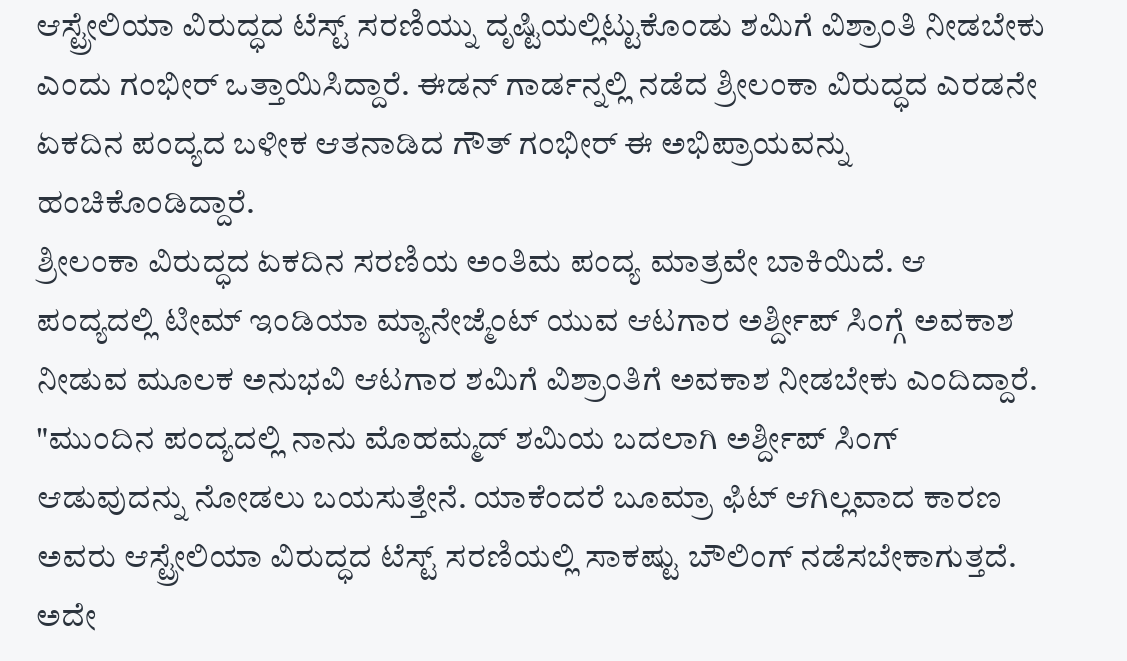ಆಸ್ಟ್ರೇಲಿಯಾ ವಿರುದ್ಧದ ಟೆಸ್ಟ್ ಸರಣಿಯ್ನು ದೃಷ್ಟಿಯಲ್ಲಿಟ್ಟುಕೊಂಡು ಶಮಿಗೆ ವಿಶ್ರಾಂತಿ ನೀಡಬೇಕು ಎಂದು ಗಂಭೀರ್ ಒತ್ತಾಯಿಸಿದ್ದಾರೆ. ಈಡನ್ ಗಾರ್ಡನ್ನಲ್ಲಿ ನಡೆದ ಶ್ರೀಲಂಕಾ ವಿರುದ್ಧದ ಎರಡನೇ ಏಕದಿನ ಪಂದ್ಯದ ಬಳೀಕ ಆತನಾಡಿದ ಗೌತ್ ಗಂಭೀರ್ ಈ ಅಭಿಪ್ರಾಯವನ್ನು ಹಂಚಿಕೊಂಡಿದ್ದಾರೆ.
ಶ್ರೀಲಂಕಾ ವಿರುದ್ಧದ ಏಕದಿನ ಸರಣಿಯ ಅಂತಿಮ ಪಂದ್ಯ ಮಾತ್ರವೇ ಬಾಕಿಯಿದೆ. ಆ ಪಂದ್ಯದಲ್ಲಿ ಟೀಮ್ ಇಂಡಿಯಾ ಮ್ಯಾನೇಜ್ಮೆಂಟ್ ಯುವ ಆಟಗಾರ ಅರ್ಶ್ದೀಪ್ ಸಿಂಗ್ಗೆ ಅವಕಾಶ ನೀಡುವ ಮೂಲಕ ಅನುಭವಿ ಆಟಗಾರ ಶಮಿಗೆ ವಿಶ್ರಾಂತಿಗೆ ಅವಕಾಶ ನೀಡಬೇಕು ಎಂದಿದ್ದಾರೆ.
"ಮುಂದಿನ ಪಂದ್ಯದಲ್ಲಿ ನಾನು ಮೊಹಮ್ಮದ್ ಶಮಿಯ ಬದಲಾಗಿ ಅರ್ಶ್ದೀಪ್ ಸಿಂಗ್ ಆಡುವುದನ್ನು ನೋಡಲು ಬಯಸುತ್ತೇನೆ. ಯಾಕೆಂದರೆ ಬೂಮ್ರಾ ಫಿಟ್ ಆಗಿಲ್ಲವಾದ ಕಾರಣ ಅವರು ಆಸ್ಟ್ರೇಲಿಯಾ ವಿರುದ್ಧದ ಟೆಸ್ಟ್ ಸರಣಿಯಲ್ಲಿ ಸಾಕಷ್ಟು ಬೌಲಿಂಗ್ ನಡೆಸಬೇಕಾಗುತ್ತದೆ. ಅದೇ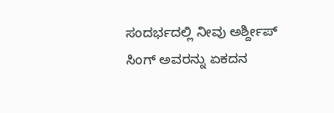ಸಂದರ್ಭದಲ್ಲಿ ನೀವು ಅರ್ಶ್ದೀಪ್ ಸಿಂಗ್ ಅವರನ್ನು ಏಕದನ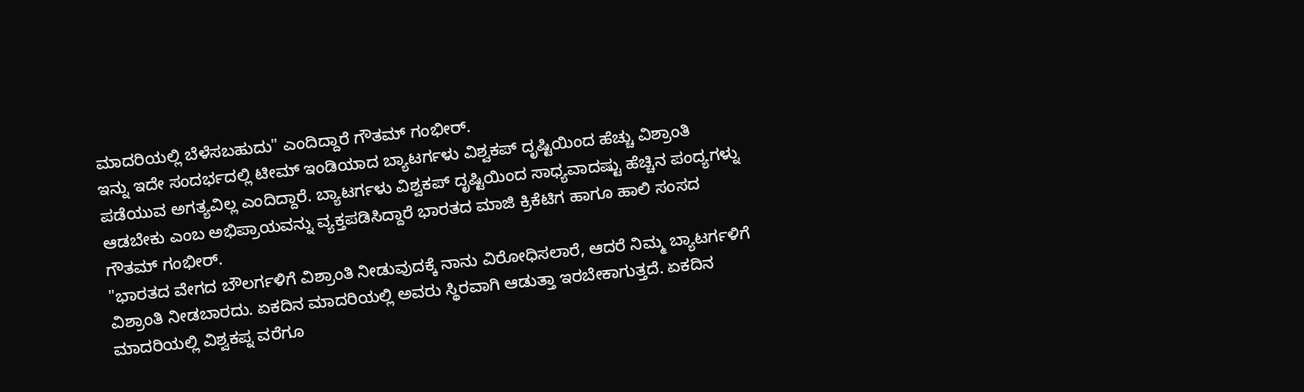ಮಾದರಿಯಲ್ಲಿ ಬೆಳೆಸಬಹುದು" ಎಂದಿದ್ದಾರೆ ಗೌತಮ್ ಗಂಭೀರ್.
ಇನ್ನು ಇದೇ ಸಂದರ್ಭದಲ್ಲಿ ಟೀಮ್ ಇಂಡಿಯಾದ ಬ್ಯಾಟರ್ಗಳು ವಿಶ್ವಕಪ್ ದೃಷ್ಟಿಯಿಂದ ಹೆಚ್ಚು ವಿಶ್ರಾಂತಿ ಪಡೆಯುವ ಅಗತ್ಯವಿಲ್ಲ ಎಂದಿದ್ದಾರೆ. ಬ್ಯಾಟರ್ಗಳು ವಿಶ್ವಕಪ್ ದೃಷ್ಟಿಯಿಂದ ಸಾಧ್ಯವಾದಷ್ಟು ಹೆಚ್ಚಿನ ಪಂದ್ಯಗಳ್ನು ಆಡಬೇಕು ಎಂಬ ಅಭಿಪ್ರಾಯವನ್ನು ವ್ಯಕ್ತಪಡಿಸಿದ್ದಾರೆ ಭಾರತದ ಮಾಜಿ ಕ್ರಿಕೆಟಿಗ ಹಾಗೂ ಹಾಲಿ ಸಂಸದ ಗೌತಮ್ ಗಂಭೀರ್.
"ಭಾರತದ ವೇಗದ ಬೌಲರ್ಗಳಿಗೆ ವಿಶ್ರಾಂತಿ ನೀಡುವುದಕ್ಕೆ ನಾನು ವಿರೋಧಿಸಲಾರೆ, ಆದರೆ ನಿಮ್ಮ ಬ್ಯಾಟರ್ಗಳಿಗೆ ವಿಶ್ರಾಂತಿ ನೀಡಬಾರದು. ಏಕದಿನ ಮಾದರಿಯಲ್ಲಿ ಅವರು ಸ್ಥಿರವಾಗಿ ಆಡುತ್ತಾ ಇರಬೇಕಾಗುತ್ತದೆ. ಏಕದಿನ ಮಾದರಿಯಲ್ಲಿ ವಿಶ್ವಕಪ್ನ ವರೆಗೂ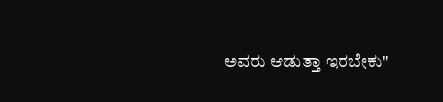ಅವರು ಆಡುತ್ತಾ ಇರಬೇಕು"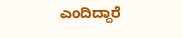ಎಂದಿದ್ದಾರೆ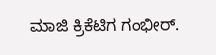ಮಾಜಿ ಕ್ರಿಕೆಟಿಗ ಗಂಭೀರ್.